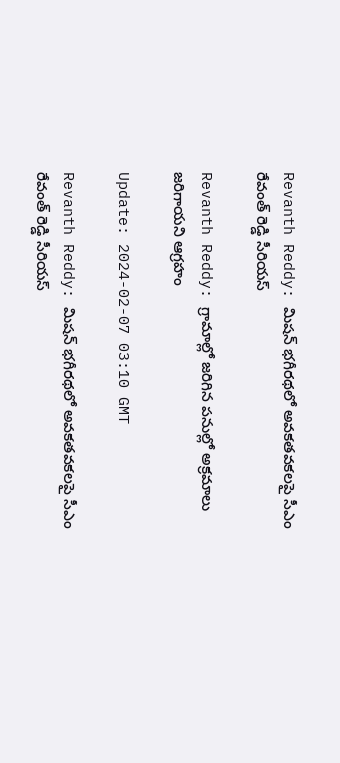Revanth Reddy: మిషన్ భగీరథలో అవకతవకలపై సీఎం రేవంత్ రెడ్డి సీరియస్‌

Revanth Reddy: గ్రామాల్లో జరిగిన పనుల్లో అక్రమాలు జరిగాయని ఆగ్రహం

Update: 2024-02-07 03:10 GMT

Revanth Reddy: మిషన్ భగీరథలో అవకతవకలపై సీఎం రేవంత్ రెడ్డి సీరియస్‌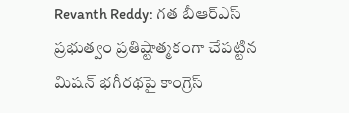Revanth Reddy: గత బీఆర్ఎస్ ప్రభుత్వం ప్రతిష్టాత్మకంగా చేపట్టిన మిషన్ భగీరథపై కాంగ్రెస్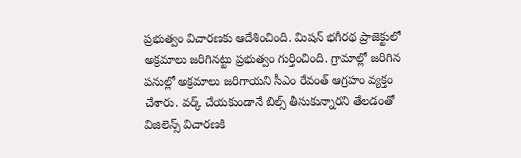ప్రభుత్వం విచారణకు ఆదేశించింది. మిషన్ భగీరథ ప్రాజెక్టులో అక్రమాలు జరిగినట్టు ప్రభుత్వం గుర్తించింది. గ్రామాల్లో జరిగిన పనుల్లో అక్రమాలు జరిగాయని సీఎం రేవంత్ ఆగ్రహం వ్యక్తం చేశారు. వర్క్ చేయకుండానే బిల్స్ తీసుకున్నారని తేలడంతో విజిలెన్స్‌ విచారణకి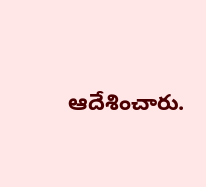ఆదేశించారు.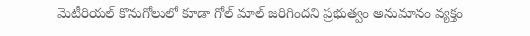మెటీరియల్ కొనుగోలులో కూడా గోల్ మాల్ జరిగిందని ప్రభుత్వం అనుమానం వ్యక్తం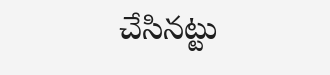చేసినట్టు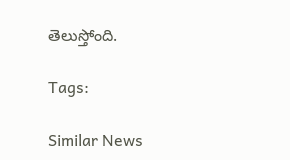తెలుస్తోంది.

Tags:

Similar News